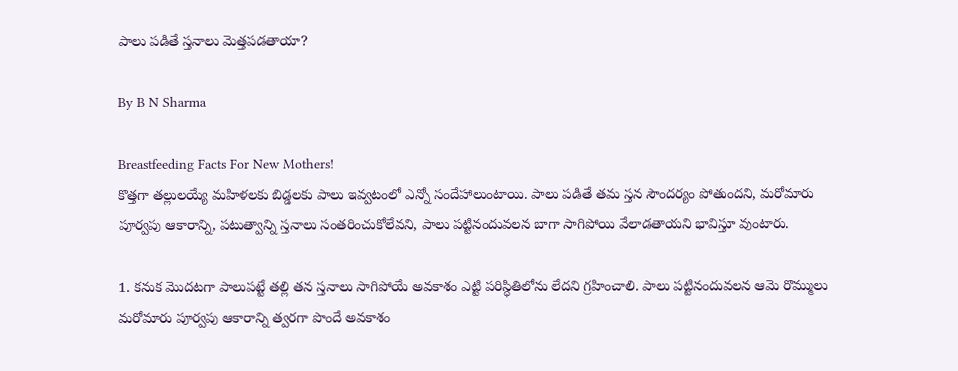పాలు పడితే స్తనాలు మెత్తపడతాయా?

By B N Sharma

Breastfeeding Facts For New Mothers!
కొత్తగా తల్లులయ్యే మహిళలకు బిడ్డలకు పాలు ఇవ్వటంలో ఎన్నో సందేహాలుంటాయి. పాలు పడితే తమ స్తన సౌందర్యం పోతుందని, మరోమారు పూర్వపు ఆకారాన్ని, పటుత్వాన్ని స్తనాలు సంతరించుకోలేవని, పాలు పట్టినందువలన బాగా సాగిపోయి వేలాడతాయని భావిస్తూ వుంటారు.

1. కనుక మొదటగా పాలుపట్టే తల్లి తన స్తనాలు సాగిపోయే అవకాశం ఎట్టి పరిస్ధితిలోను లేదని గ్రహించాలి. పాలు పట్టినందువలన ఆమె రొమ్ములు మరోమారు పూర్వపు ఆకారాన్ని త్వరగా పొందే అవకాశం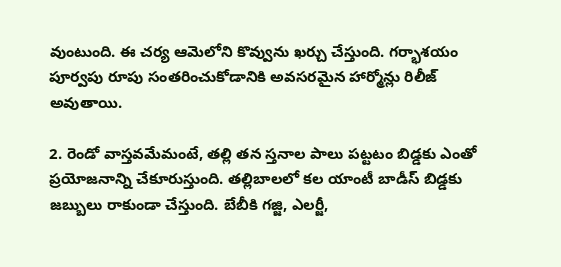వుంటుంది. ఈ చర్య ఆమెలోని కొవ్వును ఖర్చు చేస్తుంది. గర్భాశయం పూర్వపు రూపు సంతరించుకోడానికి అవసరమైన హార్మోన్లు రిలీజ్ అవుతాయి.

2. రెండో వాస్తవమేమంటే, తల్లి తన స్తనాల పాలు పట్టటం బిడ్డకు ఎంతో ప్రయోజనాన్ని చేకూరుస్తుంది. తల్లిబాలలో కల యాంటీ బాడీస్ బిడ్డకు జబ్బులు రాకుండా చేస్తుంది. బేబీకి గజ్జి, ఎలర్జీ,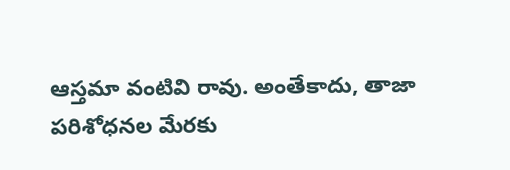ఆస్తమా వంటివి రావు. అంతేకాదు, తాజా పరిశోధనల మేరకు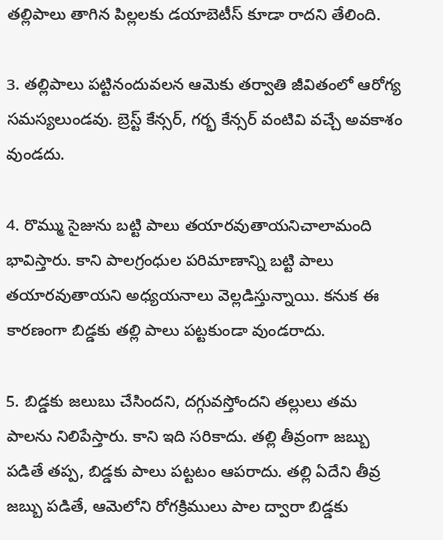తల్లిపాలు తాగిన పిల్లలకు డయాబెటీస్ కూడా రాదని తేలింది.

3. తల్లిపాలు పట్టినందువలన ఆమెకు తర్వాతి జీవితంలో ఆరోగ్య సమస్యలుండవు. బ్రెస్ట్ కేన్సర్, గర్భ కేన్సర్ వంటివి వచ్చే అవకాశం వుండదు.

4. రొమ్ము సైజును బట్టి పాలు తయారవుతాయనిచాలామంది భావిస్తారు. కాని పాలగ్రంధుల పరిమాణాన్ని బట్టి పాలు తయారవుతాయని అధ్యయనాలు వెల్లడిస్తున్నాయి. కనుక ఈ కారణంగా బిడ్డకు తల్లి పాలు పట్టకుండా వుండరాదు.

5. బిడ్డకు జలుబు చేసిందని, దగ్గువస్తోందని తల్లులు తమ పాలను నిలిపేస్తారు. కాని ఇది సరికాదు. తల్లి తీవ్రంగా జబ్బు పడితే తప్ప, బిడ్డకు పాలు పట్టటం ఆపరాదు. తల్లి ఏదేని తీవ్ర జబ్బు పడితే, ఆమెలోని రోగక్రిములు పాల ద్వారా బిడ్డకు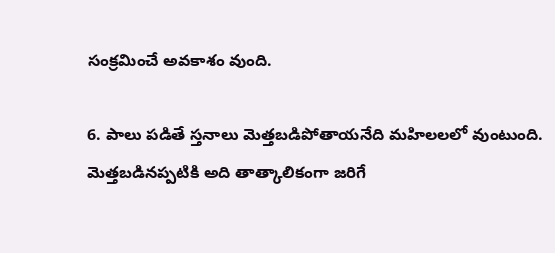సంక్రమించే అవకాశం వుంది.

6. పాలు పడితే స్తనాలు మెత్తబడిపోతాయనేది మహిలలలో వుంటుంది. మెత్తబడినప్పటికి అది తాత్కాలికంగా జరిగే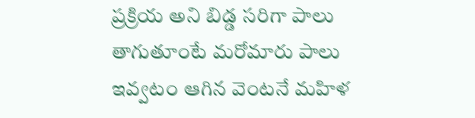ప్రక్రియ అని బిడ్డ సరిగా పాలు తాగుతూంటే మరోమారు పాలు ఇవ్వటం ఆగిన వెంటనే మహిళ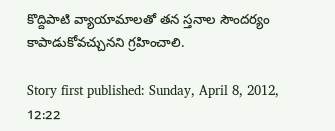కొద్దిపాటి వ్యాయామాలతో తన స్తనాల సౌందర్యం కాపాడుకోవచ్చునని గ్రహించాలి.

Story first published: Sunday, April 8, 2012, 12:22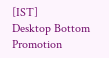[IST]
Desktop Bottom Promotion